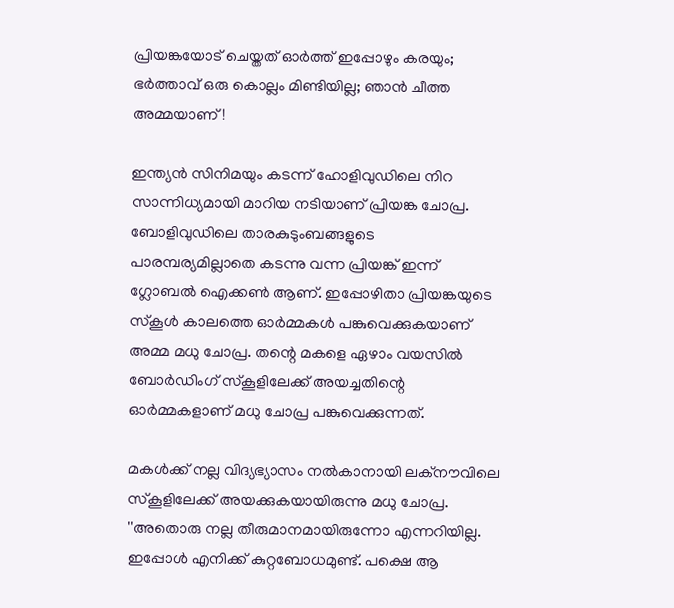പ്രിയങ്കയോട് ചെയ്തത് ഓര്‍ത്ത് ഇപ്പോഴും കരയും; ഭര്‍ത്താവ് ഒരു കൊല്ലം മിണ്ടിയില്ല; ഞാന്‍ ചീത്ത അമ്മയാണ്!

ഇന്ത്യന്‍ സിനിമയും കടന്ന് ഹോളിവുഡിലെ നിറ സാന്നിധ്യമായി മാറിയ നടിയാണ് പ്രിയങ്ക ചോപ്ര. ബോളിവുഡിലെ താരകുടുംബങ്ങളുടെ പാരമ്പര്യമില്ലാതെ കടന്നു വന്ന പ്രിയങ്ക് ഇന്ന് ഗ്ലോബല്‍ ഐക്കണ്‍ ആണ്. ഇപ്പോഴിതാ പ്രിയങ്കയുടെ സ്‌കൂള്‍ കാലത്തെ ഓര്‍മ്മകള്‍ പങ്കുവെക്കുകയാണ് അമ്മ മധു ചോപ്ര. തന്റെ മകളെ ഏഴാം വയസില്‍ ബോര്‍ഡിംഗ് സ്‌കൂളിലേക്ക് അയച്ചതിന്റെ ഓര്‍മ്മകളാണ് മധു ചോപ്ര പങ്കുവെക്കുന്നത്.

മകള്‍ക്ക് നല്ല വിദ്യഭ്യാസം നല്‍കാനായി ലക്‌നൗവിലെ സ്‌കൂളിലേക്ക് അയക്കുകയായിരുന്നു മധു ചോപ്ര. ''അതൊരു നല്ല തീരുമാനമായിരുന്നോ എന്നറിയില്ല. ഇപ്പോള്‍ എനിക്ക് കുറ്റബോധമുണ്ട്. പക്ഷെ ആ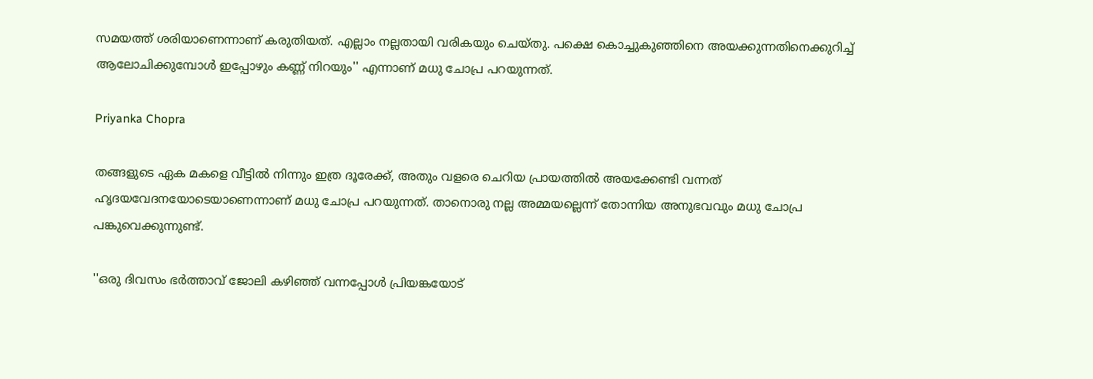സമയത്ത് ശരിയാണെന്നാണ് കരുതിയത്. എല്ലാം നല്ലതായി വരികയും ചെയ്തു. പക്ഷെ കൊച്ചുകുഞ്ഞിനെ അയക്കുന്നതിനെക്കുറിച്ച് ആലോചിക്കുമ്പോള്‍ ഇപ്പോഴും കണ്ണ് നിറയും'' എന്നാണ് മധു ചോപ്ര പറയുന്നത്.

Priyanka Chopra

തങ്ങളുടെ ഏക മകളെ വീട്ടില്‍ നിന്നും ഇത്ര ദൂരേക്ക്, അതും വളരെ ചെറിയ പ്രായത്തില്‍ അയക്കേണ്ടി വന്നത് ഹൃദയവേദനയോടെയാണെന്നാണ് മധു ചോപ്ര പറയുന്നത്. താനൊരു നല്ല അമ്മയല്ലെന്ന് തോന്നിയ അനുഭവവും മധു ചോപ്ര പങ്കുവെക്കുന്നുണ്ട്.

''ഒരു ദിവസം ഭര്‍ത്താവ് ജോലി കഴിഞ്ഞ് വന്നപ്പോള്‍ പ്രിയങ്കയോട്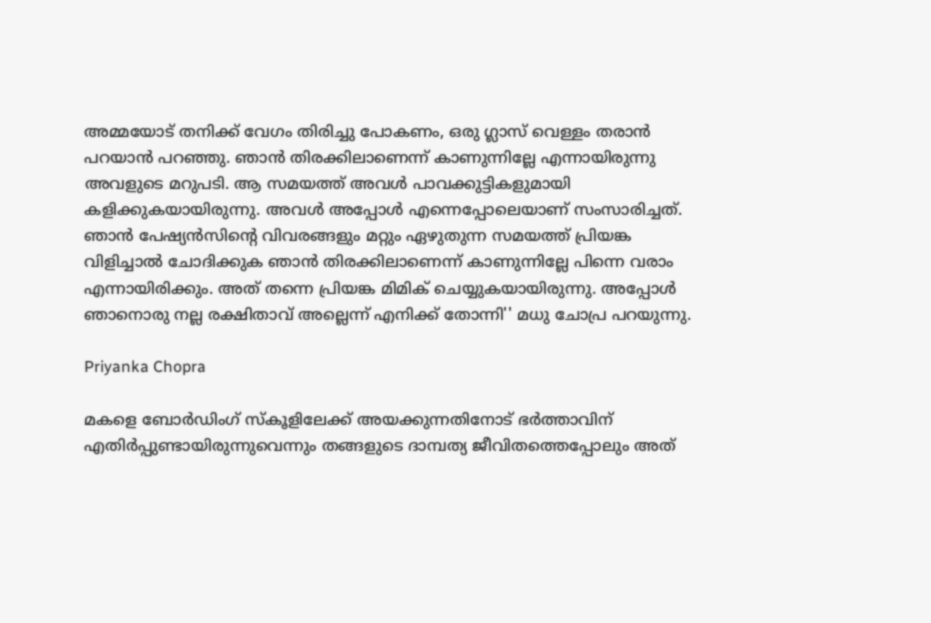അമ്മയോട് തനിക്ക് വേഗം തിരിച്ചു പോകണം, ഒരു ഗ്ലാസ് വെള്ളം തരാന്‍ പറയാന്‍ പറഞ്ഞു. ഞാന്‍ തിരക്കിലാണെന്ന് കാണുന്നില്ലേ എന്നായിരുന്നു അവളുടെ മറുപടി. ആ സമയത്ത് അവള്‍ പാവക്കുട്ടികളുമായി കളിക്കുകയായിരുന്നു. അവള്‍ അപ്പോള്‍ എന്നെപ്പോലെയാണ് സംസാരിച്ചത്. ഞാന്‍ പേഷ്യന്‍സിന്റെ വിവരങ്ങളും മറ്റും ഏഴുതുന്ന സമയത്ത് പ്രിയങ്ക വിളിച്ചാല്‍ ചോദിക്കുക ഞാന്‍ തിരക്കിലാണെന്ന് കാണുന്നില്ലേ പിന്നെ വരാം എന്നായിരിക്കും. അത് തന്നെ പ്രിയങ്ക മിമിക് ചെയ്യുകയായിരുന്നു. അപ്പോള്‍ ഞാനൊരു നല്ല രക്ഷിതാവ് അല്ലെന്ന് എനിക്ക് തോന്നി'' മധു ചോപ്ര പറയുന്നു.

Priyanka Chopra

മകളെ ബോര്‍ഡിംഗ് സ്‌കൂളിലേക്ക് അയക്കുന്നതിനോട് ഭര്‍ത്താവിന് എതിര്‍പ്പുണ്ടായിരുന്നുവെന്നും തങ്ങളുടെ ദാമ്പത്യ ജീവിതത്തെപ്പോലും അത്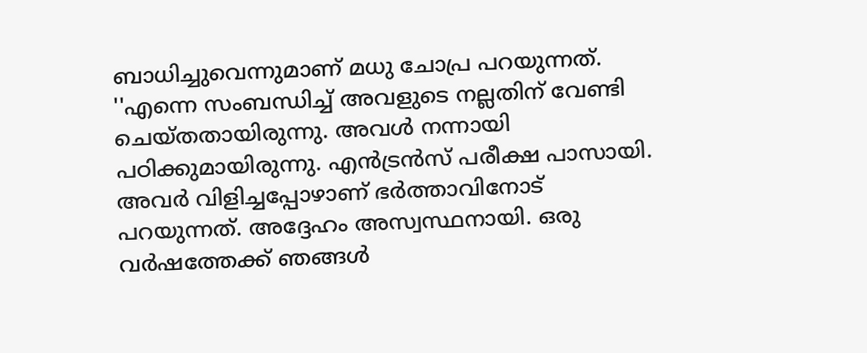ബാധിച്ചുവെന്നുമാണ് മധു ചോപ്ര പറയുന്നത്. ''എന്നെ സംബന്ധിച്ച് അവളുടെ നല്ലതിന് വേണ്ടി ചെയ്തതായിരുന്നു. അവള്‍ നന്നായി പഠിക്കുമായിരുന്നു. എന്‍ട്രന്‍സ് പരീക്ഷ പാസായി. അവര്‍ വിളിച്ചപ്പോഴാണ് ഭര്‍ത്താവിനോട് പറയുന്നത്. അദ്ദേഹം അസ്വസ്ഥനായി. ഒരു വര്‍ഷത്തേക്ക് ഞങ്ങള്‍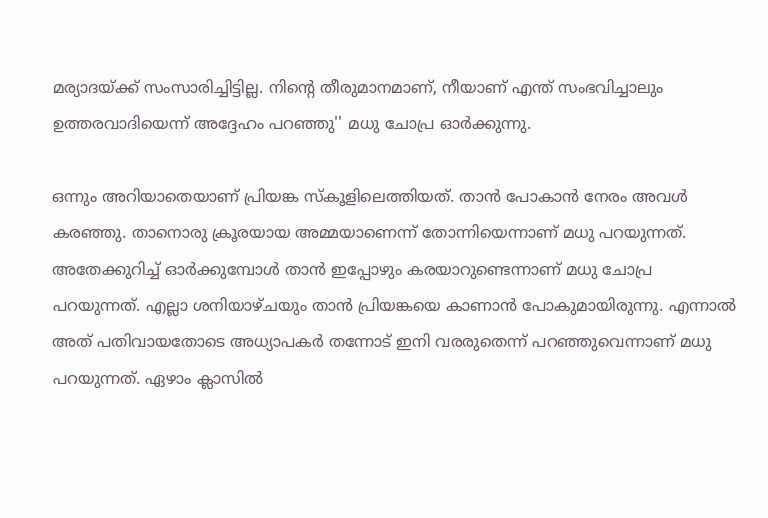മര്യാദയ്ക്ക് സംസാരിച്ചിട്ടില്ല. നിന്റെ തീരുമാനമാണ്, നീയാണ് എന്ത് സംഭവിച്ചാലും ഉത്തരവാദിയെന്ന് അദ്ദേഹം പറഞ്ഞു'' മധു ചോപ്ര ഓര്‍ക്കുന്നു.

ഒന്നും അറിയാതെയാണ് പ്രിയങ്ക സ്‌കൂളിലെത്തിയത്. താന്‍ പോകാന്‍ നേരം അവള്‍ കരഞ്ഞു. താനൊരു ക്രൂരയായ അമ്മയാണെന്ന് തോന്നിയെന്നാണ് മധു പറയുന്നത്. അതേക്കുറിച്ച് ഓര്‍ക്കുമ്പോള്‍ താന്‍ ഇപ്പോഴും കരയാറുണ്ടെന്നാണ് മധു ചോപ്ര പറയുന്നത്. എല്ലാ ശനിയാഴ്ചയും താന്‍ പ്രിയങ്കയെ കാണാന്‍ പോകുമായിരുന്നു. എന്നാല്‍ അത് പതിവായതോടെ അധ്യാപകര്‍ തന്നോട് ഇനി വരരുതെന്ന് പറഞ്ഞുവെന്നാണ് മധു പറയുന്നത്. ഏഴാം ക്ലാസില്‍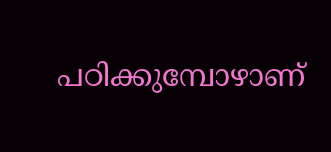പഠിക്കുമ്പോഴാണ്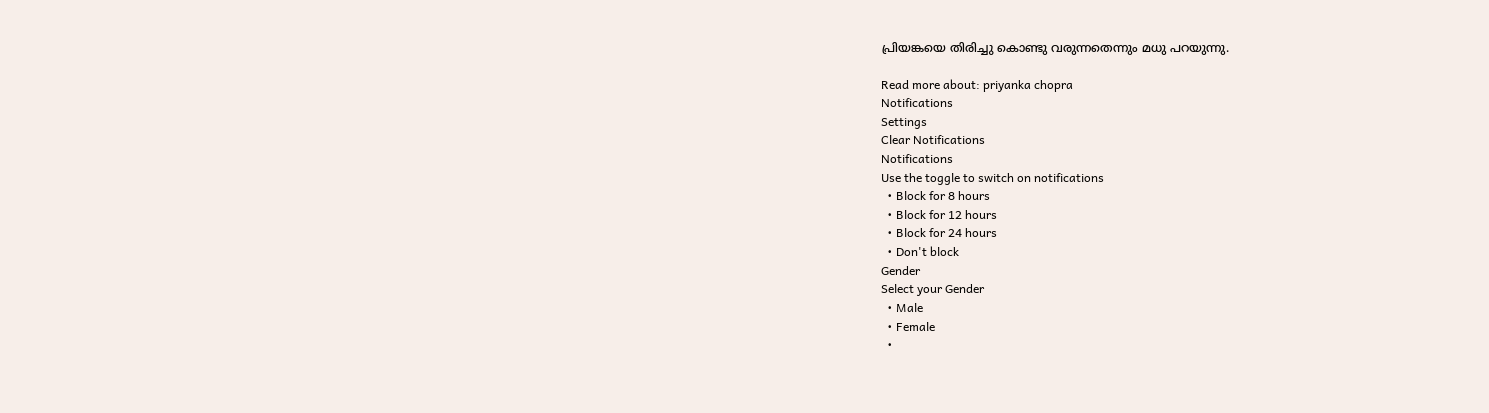പ്രിയങ്കയെ തിരിച്ചു കൊണ്ടു വരുന്നതെന്നും മധു പറയുന്നു.

Read more about: priyanka chopra
Notifications
Settings
Clear Notifications
Notifications
Use the toggle to switch on notifications
  • Block for 8 hours
  • Block for 12 hours
  • Block for 24 hours
  • Don't block
Gender
Select your Gender
  • Male
  • Female
  •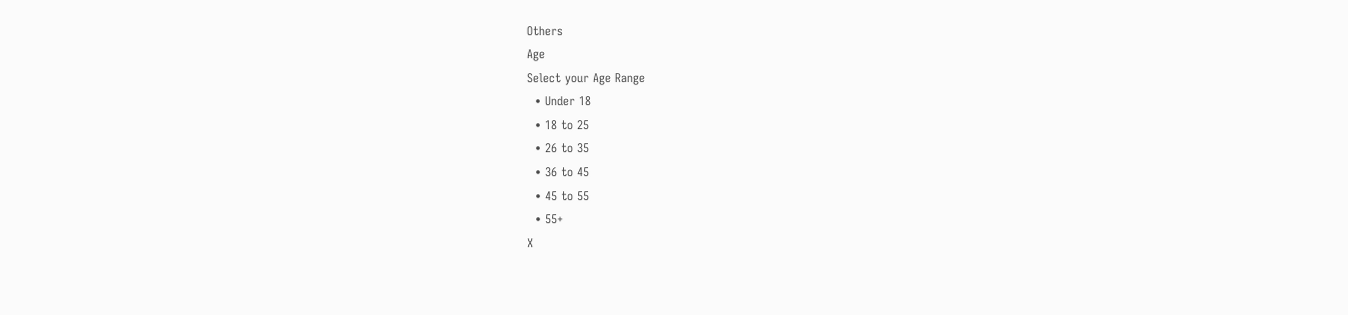Others
Age
Select your Age Range
  • Under 18
  • 18 to 25
  • 26 to 35
  • 36 to 45
  • 45 to 55
  • 55+
X